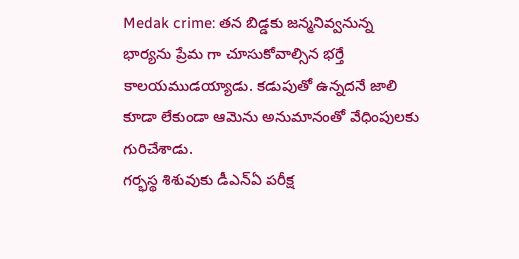Medak crime: తన బిడ్డకు జన్మనివ్వనున్న భార్యను ప్రేమ గా చూసుకోవాల్సిన భర్తే కాలయముడయ్యాడు. కడుపుతో ఉన్నదనే జాలి కూడా లేకుండా ఆమెను అనుమానంతో వేధింపులకు గురిచేశాడు.
గర్భస్థ శిశువుకు డీఎన్ఏ పరీక్ష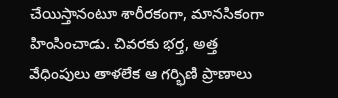చేయిస్తానంటూ శారీరకంగా, మానసికంగా హింసించాడు. చివరకు భర్త, అత్త వేధింపులు తాళలేక ఆ గర్భిణి ప్రాణాలు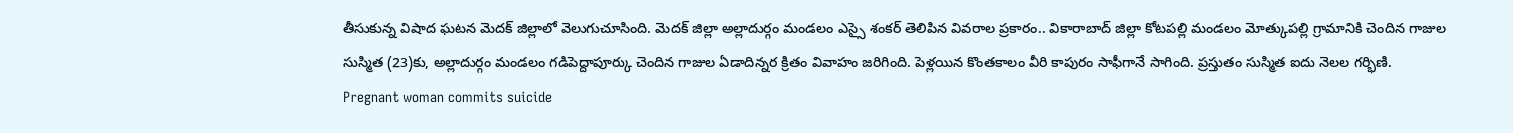తీసుకున్న విషాద ఘటన మెదక్ జిల్లాలో వెలుగుచూసింది. మెదక్ జిల్లా అల్లాదుర్గం మండలం ఎస్సై శంకర్ తెలిపిన వివరాల ప్రకారం.. వికారాబాద్ జిల్లా కోటపల్లి మండలం మోత్కుపల్లి గ్రామానికి చెందిన గాజుల సుస్మిత (23)కు, అల్లాదుర్గం మండలం గడిపెద్దాపూర్కు చెందిన గాజుల ఏడాదిన్నర క్రితం వివాహం జరిగింది. పెళ్లయిన కొంతకాలం వీరి కాపురం సాఫీగానే సాగింది. ప్రస్తుతం సుస్మిత ఐదు నెలల గర్భిణి.
Pregnant woman commits suicide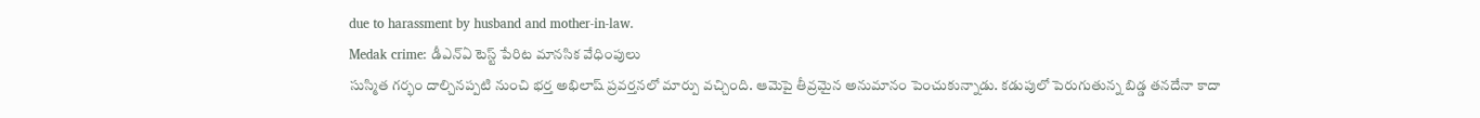due to harassment by husband and mother-in-law.
Medak crime: డీఎన్ఏ టెస్ట్ పేరిట మానసిక వేధింపులు
సుస్మిత గర్భం దాల్చినప్పటి నుంచి భర్త అభిలాష్ ప్రవర్తనలో మార్పు వచ్చింది. ఆమెపై తీవ్రమైన అనుమానం పెంచుకున్నాడు. కడుపులో పెరుగుతున్న బిడ్డ తనదేనా కాదా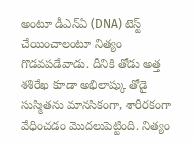అంటూ డీఎన్ఏ (DNA) టెస్ట్ చేయించాలంటూ నిత్యం గొడవపడేవాడు. దీనికి తోడు అత్త శశిరేఖ కూడా అభిలాష్కు తోడై సుస్మితను మానసికంగా, శారీరకంగా వేధించడం మొదలుపెట్టింది. నిత్యం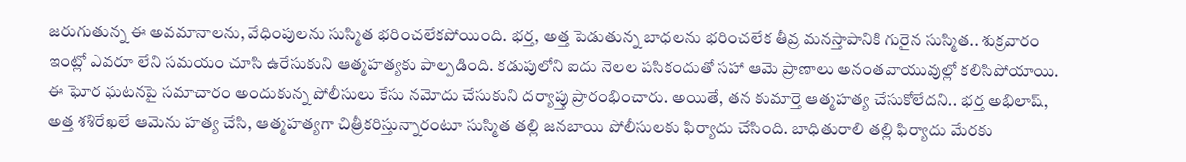జరుగుతున్న ఈ అవమానాలను, వేధింపులను సుస్మిత భరించలేకపోయింది. భర్త, అత్త పెడుతున్న బాధలను భరించలేక తీవ్ర మనస్తాపానికి గురైన సుస్మిత.. శుక్రవారం ఇంట్లో ఎవరూ లేని సమయం చూసి ఉరేసుకుని ఆత్మహత్యకు పాల్పడింది. కడుపులోని ఐదు నెలల పసికందుతో సహా ఆమె ప్రాణాలు అనంతవాయువుల్లో కలిసిపోయాయి.
ఈ ఘోర ఘటనపై సమాచారం అందుకున్న పోలీసులు కేసు నమోదు చేసుకుని దర్యాప్తు ప్రారంభించారు. అయితే, తన కుమార్తె ఆత్మహత్య చేసుకోలేదని.. భర్త అభిలాష్, అత్త శశిరేఖలే ఆమెను హత్య చేసి, ఆత్మహత్యగా చిత్రీకరిస్తున్నారంటూ సుస్మిత తల్లి జనబాయి పోలీసులకు ఫిర్యాదు చేసింది. బాధితురాలి తల్లి ఫిర్యాదు మేరకు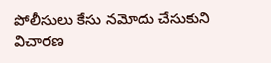పోలీసులు కేసు నమోదు చేసుకుని విచారణ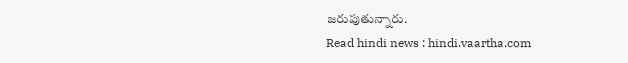జరుపుతున్నారు.
Read hindi news : hindi.vaartha.com